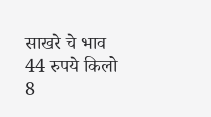साखरे चे भाव 44 रुपये किलो 8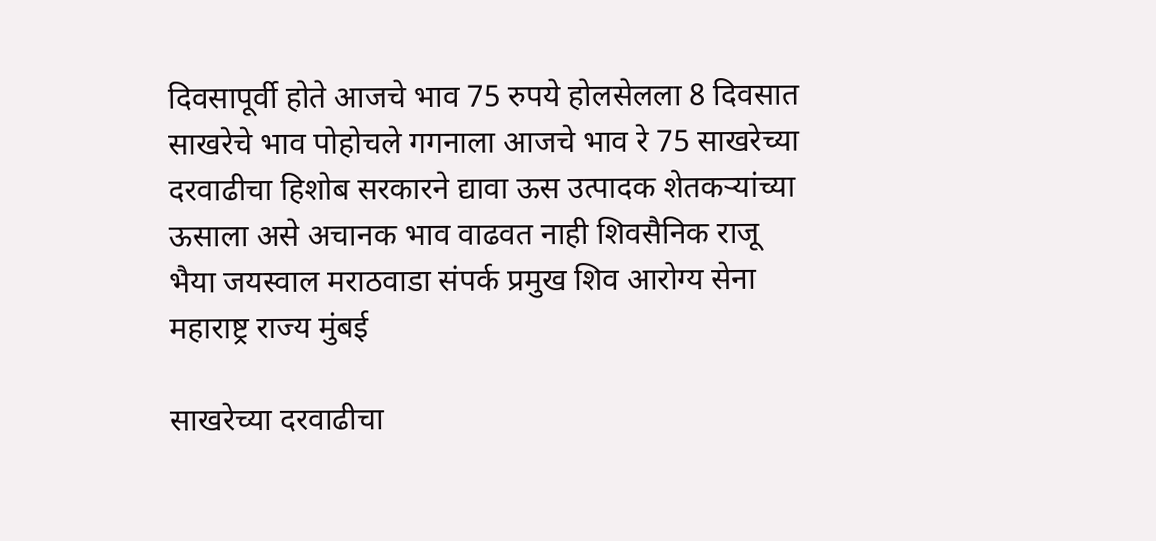दिवसापूर्वी होते आजचे भाव 75 रुपये होलसेलला 8 दिवसात साखरेचे भाव पोहोचले गगनाला आजचे भाव रे 75 साखरेच्या दरवाढीचा हिशोब सरकारने द्यावा ऊस उत्पादक शेतकऱ्यांच्या ऊसाला असे अचानक भाव वाढवत नाही शिवसैनिक राजू भैया जयस्वाल मराठवाडा संपर्क प्रमुख शिव आरोग्य सेना महाराष्ट्र राज्य मुंबई

साखरेच्या दरवाढीचा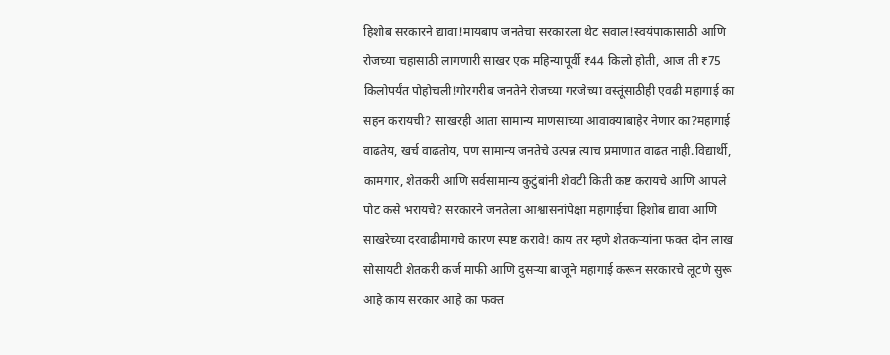हिशोब सरकारने द्यावा!मायबाप जनतेचा सरकारला थेट सवाल!स्वयंपाकासाठी आणि रोजच्या चहासाठी लागणारी साखर एक महिन्यापूर्वी ₹44 किलो होती, आज ती ₹75 किलोपर्यंत पोहोचली!गोरगरीब जनतेने रोजच्या गरजेच्या वस्तूंसाठीही एवढी महागाई का सहन करायची? साखरही आता सामान्य माणसाच्या आवाक्याबाहेर नेणार का?महागाई वाढतेय, खर्च वाढतोय, पण सामान्य जनतेचे उत्पन्न त्याच प्रमाणात वाढत नाही.विद्यार्थी, कामगार, शेतकरी आणि सर्वसामान्य कुटुंबांनी शेवटी किती कष्ट करायचे आणि आपले पोट कसे भरायचे? सरकारने जनतेला आश्वासनांपेक्षा महागाईचा हिशोब द्यावा आणि साखरेच्या दरवाढीमागचे कारण स्पष्ट करावे! काय तर म्हणे शेतकऱ्यांना फक्त दोन लाख सोसायटी शेतकरी कर्ज माफी आणि दुसऱ्या बाजूने महागाई करून सरकारचे लूटणे सुरू आहे काय सरकार आहे का फक्त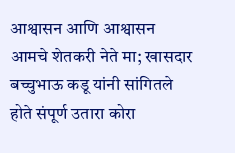आश्वासन आणि आश्वासन आमचे शेतकरी नेते मा; खासदार बच्चुभाऊ कडू यांनी सांगितले होते संपूर्ण उतारा कोरा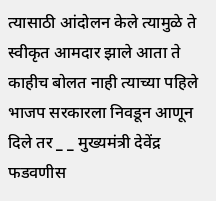त्यासाठी आंदोलन केले त्यामुळे ते स्वीकृत आमदार झाले आता ते काहीच बोलत नाही त्याच्या पहिले भाजप सरकारला निवडून आणून दिले तर _ _ मुख्यमंत्री देवेंद्र फडवणीस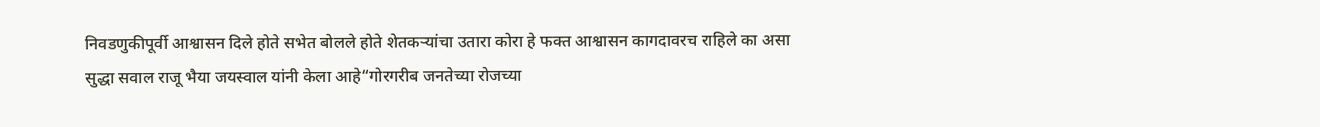निवडणुकीपूर्वी आश्वासन दिले होते सभेत बोलले होते शेतकऱ्यांचा उतारा कोरा हे फक्त आश्वासन कागदावरच राहिले का असा सुद्धा सवाल राजू भैया जयस्वाल यांनी केला आहे“गोरगरीब जनतेच्या रोजच्या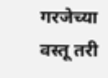गरजेच्या वस्तू तरी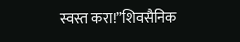स्वस्त करा!”शिवसैनिक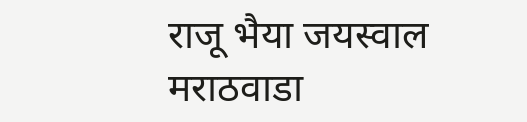राजू भैया जयस्वाल मराठवाडा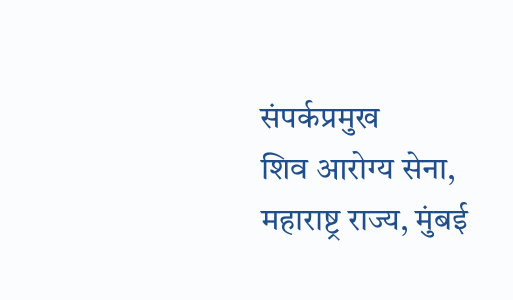संपर्कप्रमुख
शिव आरोग्य सेना, महाराष्ट्र राज्य, मुंबई